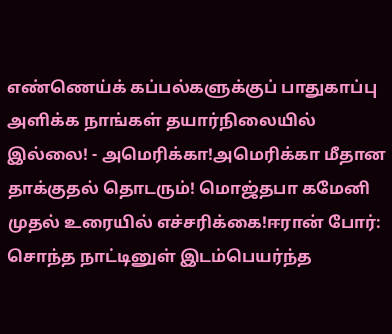எண்ணெய்க் கப்பல்களுக்குப் பாதுகாப்பு அளிக்க நாங்கள் தயார்நிலையில் இல்லை! - அமெரிக்கா!அமெரிக்கா மீதான தாக்குதல் தொடரும்! மொஜ்தபா கமேனி முதல் உரையில் எச்சரிக்கை!ஈரான் போர்: சொந்த நாட்டினுள் இடம்பெயர்ந்த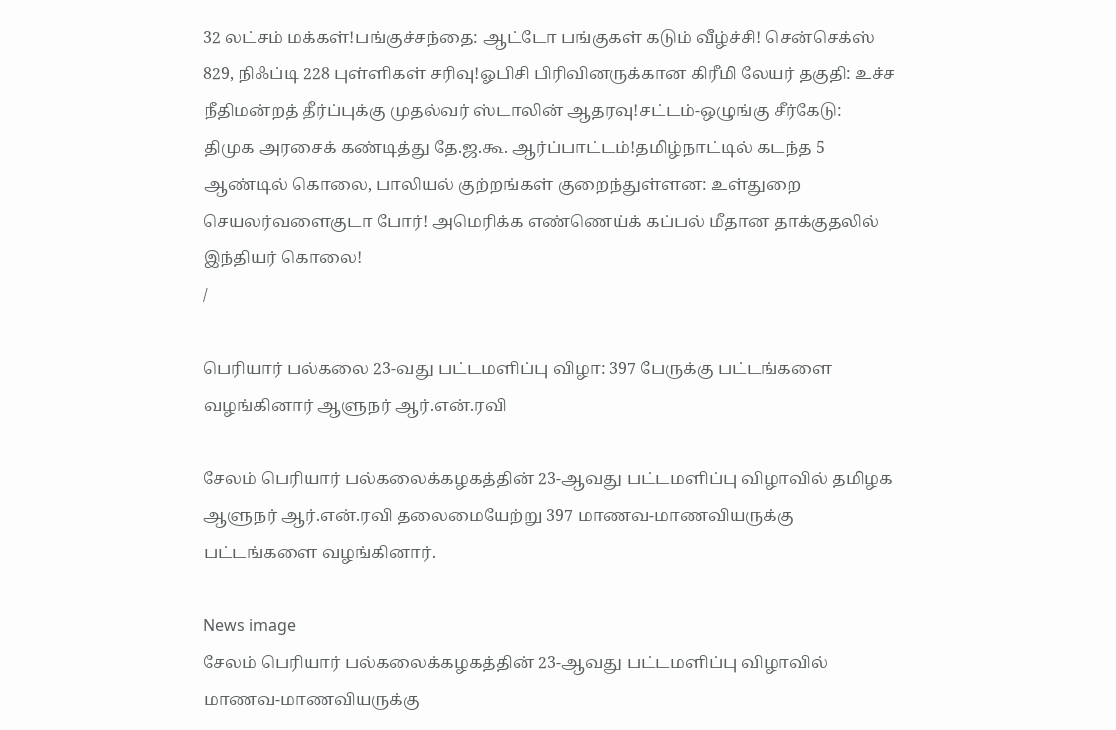32 லட்சம் மக்கள்!பங்குச்சந்தை: ஆட்டோ பங்குகள் கடும் வீழ்ச்சி! சென்செக்ஸ் 829, நிஃப்டி 228 புள்ளிகள் சரிவு!ஓபிசி பிரிவினருக்கான கிரீமி லேயர் தகுதி: உச்ச நீதிமன்றத் தீர்ப்புக்கு முதல்வர் ஸ்டாலின் ஆதரவு!சட்டம்-ஒழுங்கு சீர்கேடு: திமுக அரசைக் கண்டித்து தே.ஜ.கூ. ஆர்ப்பாட்டம்!தமிழ்நாட்டில் கடந்த 5 ஆண்டில் கொலை, பாலியல் குற்றங்கள் குறைந்துள்ளன: உள்துறை செயலர்வளைகுடா போர்! அமெரிக்க எண்ணெய்க் கப்பல் மீதான தாக்குதலில் இந்தியர் கொலை!
/

பெரியார் பல்கலை 23-வது பட்டமளிப்பு விழா: 397 பேருக்கு பட்டங்களை வழங்கினார் ஆளுநர் ஆர்.என்.ரவி

சேலம் பெரியார் பல்கலைக்கழகத்தின் 23-ஆவது பட்டமளிப்பு விழாவில் தமிழக ஆளுநர் ஆர்.என்.ரவி தலைமையேற்று 397 மாணவ-மாணவியருக்கு பட்டங்களை வழங்கினார்.

News image
சேலம் பெரியார் பல்கலைக்கழகத்தின் 23-ஆவது பட்டமளிப்பு விழாவில் மாணவ-மாணவியருக்கு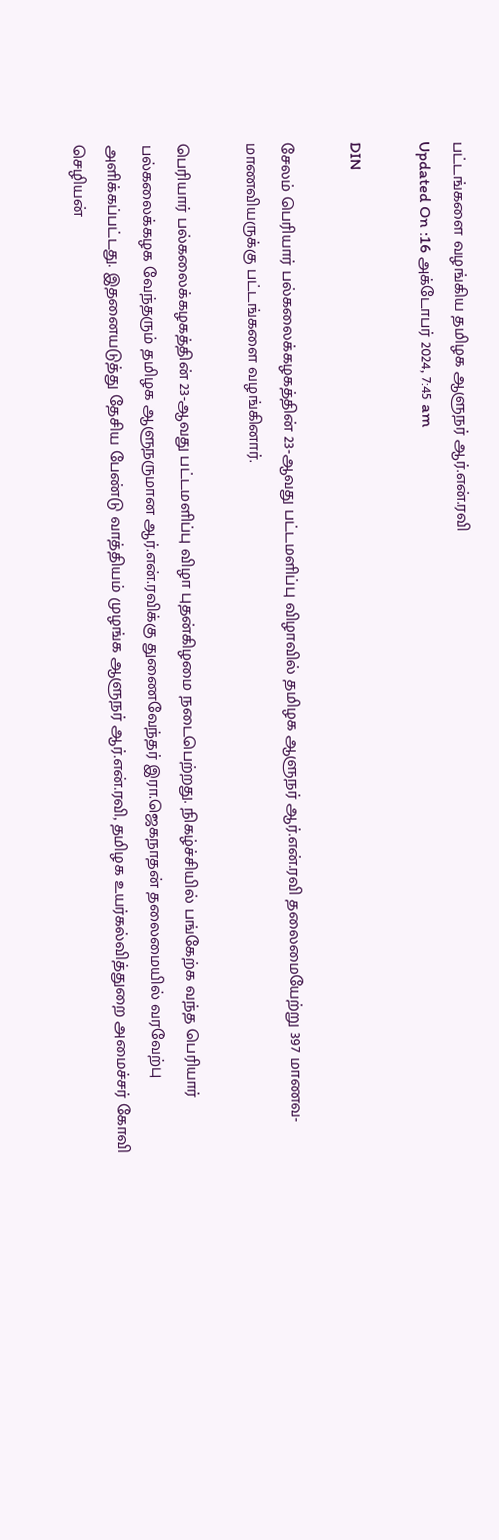பட்டங்களை வழங்கிய தமிழக ஆளுநர் ஆர்.என்.ரவி
Updated On :16 அக்டோபர் 2024, 7:45 am

DIN

சேலம் பெரியார் பல்கலைக்கழகத்தின் 23-ஆவது பட்டமளிப்பு விழாவில் தமிழக ஆளுநர் ஆர்.என்.ரவி தலைமையேற்று 397 மாணவ-மாணவியருக்கு பட்டங்களை வழங்கினார்.

பெரியார் பல்கலைக்கழகத்தின் 23-ஆவது பட்டமளிப்பு விழா புதன்கிழமை நடைபெற்றது. நிகழ்ச்சியில் பங்கேற்க வந்த பெரியார் பல்கலைக்கழக வேந்தரும் தமிழக ஆளுநருமான ஆர்.என்.ரவிக்கு துணைவேந்தர் இரா.ஜெகநாதன் தலைமையில் வரவேற்பு அளிக்கப்பட்டது. இதனையடுத்து தேசிய பேண்டு வாத்தியம் முழங்க ஆளுநர் ஆர்.என்.ரவி, தமிழக உயர்கல்வித்துறை அமைச்சர் கோவி செழியன்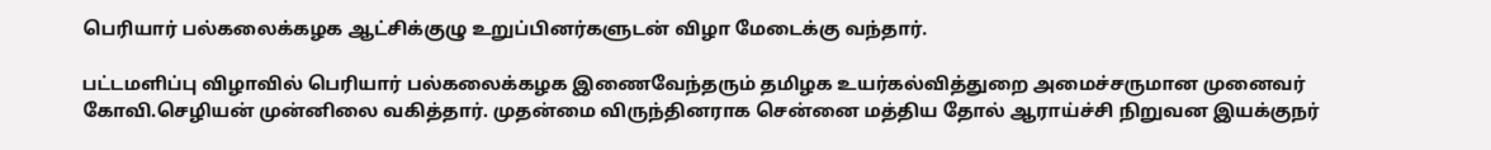பெரியார் பல்கலைக்கழக ஆட்சிக்குழு உறுப்பினர்களுடன் விழா மேடைக்கு வந்தார்.

பட்டமளிப்பு விழாவில் பெரியார் பல்கலைக்கழக இணைவேந்தரும் தமிழக உயர்கல்வித்துறை அமைச்சருமான முனைவர் கோவி.செழியன் முன்னிலை வகித்தார். முதன்மை விருந்தினராக சென்னை மத்திய தோல் ஆராய்ச்சி நிறுவன இயக்குநர்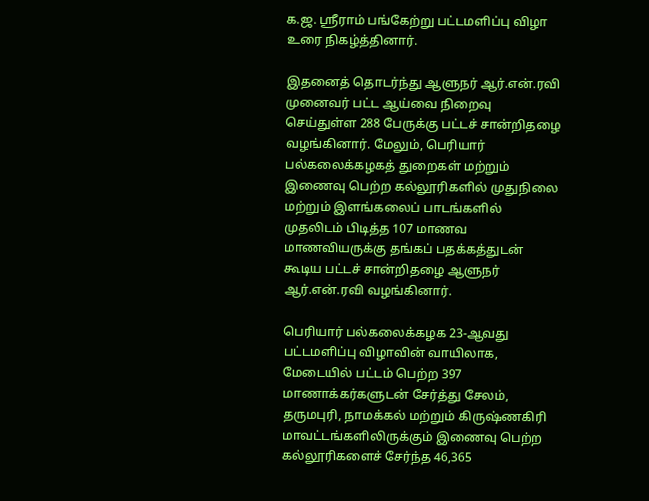க.ஜ. ஸ்ரீராம் பங்கேற்று பட்டமளிப்பு விழா உரை நிகழ்த்தினார்.

இதனைத் தொடர்ந்து ஆளுநர் ஆர்.என்.ரவி முனைவர் பட்ட ஆய்வை நிறைவு செய்துள்ள 288 பேருக்கு பட்டச் சான்றிதழை வழங்கினார். மேலும், பெரியார் பல்கலைக்கழகத் துறைகள் மற்றும் இணைவு பெற்ற கல்லூரிகளில் முதுநிலை மற்றும் இளங்கலைப் பாடங்களில் முதலிடம் பிடித்த 107 மாணவ மாணவியருக்கு தங்கப் பதக்கத்துடன் கூடிய பட்டச் சான்றிதழை ஆளுநர் ஆர்.என்.ரவி வழங்கினார்.

பெரியார் பல்கலைக்கழக 23-ஆவது பட்டமளிப்பு விழாவின் வாயிலாக, மேடையில் பட்டம் பெற்ற 397 மாணாக்கர்களுடன் சேர்த்து சேலம், தருமபுரி, நாமக்கல் மற்றும் கிருஷ்ணகிரி மாவட்டங்களிலிருக்கும் இணைவு பெற்ற கல்லூரிகளைச் சேர்ந்த 46,365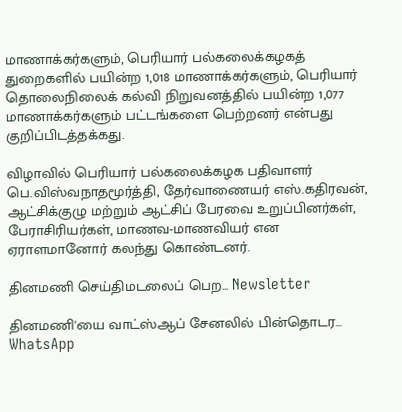மாணாக்கர்களும், பெரியார் பல்கலைக்கழகத் துறைகளில் பயின்ற 1,018 மாணாக்கர்களும், பெரியார் தொலைநிலைக் கல்வி நிறுவனத்தில் பயின்ற 1,077 மாணாக்கர்களும் பட்டங்களை பெற்றனர் என்பது குறிப்பிடத்தக்கது.

விழாவில் பெரியார் பல்கலைக்கழக பதிவாளர் பெ.விஸ்வநாதமூர்த்தி, தேர்வாணையர் எஸ்.கதிரவன், ஆட்சிக்குழு மற்றும் ஆட்சிப் பேரவை உறுப்பினர்கள், பேராசிரியர்கள், மாணவ-மாணவியர் என ஏராளமானோர் கலந்து கொண்டனர்.

தினமணி செய்திமடலைப் பெற... Newsletter

தினமணி'யை வாட்ஸ்ஆப் சேனலில் பின்தொடர... WhatsApp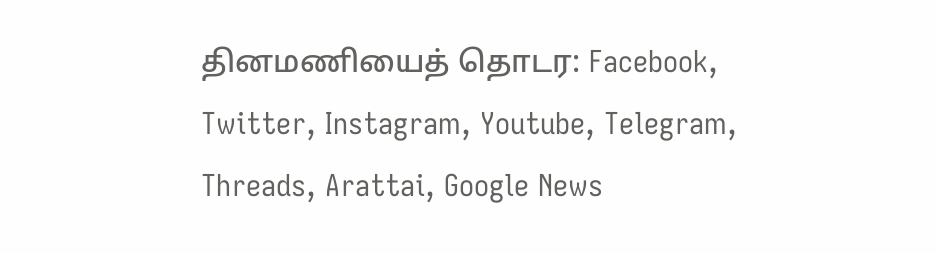தினமணியைத் தொடர: Facebook, Twitter, Instagram, Youtube, Telegram, Threads, Arattai, Google News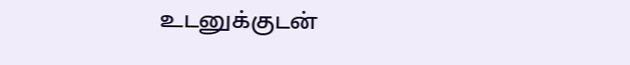உடனுக்குடன்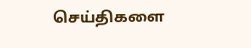செய்திகளை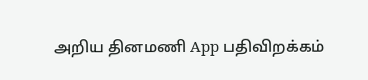அறிய தினமணி App பதிவிறக்கம்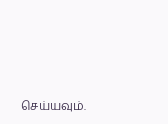செய்யவும்.